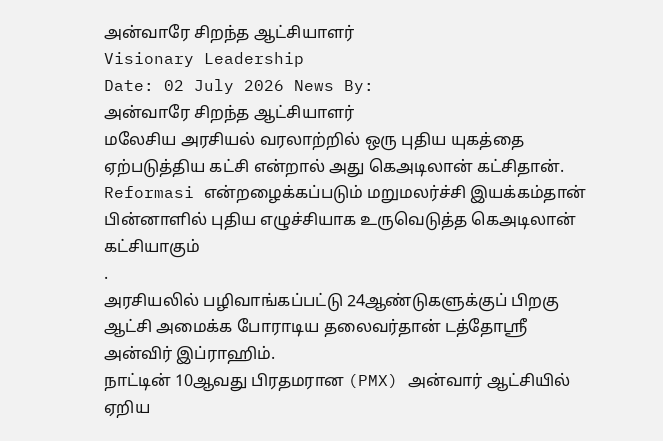அன்வாரே சிறந்த ஆட்சியாளர்
Visionary Leadership
Date: 02 July 2026 News By:
அன்வாரே சிறந்த ஆட்சியாளர்
மலேசிய அரசியல் வரலாற்றில் ஒரு புதிய யுகத்தை ஏற்படுத்திய கட்சி என்றால் அது கெஅடிலான் கட்சிதான்.
Reformasi என்றழைக்கப்படும் மறுமலர்ச்சி இயக்கம்தான் பின்னாளில் புதிய எழுச்சியாக உருவெடுத்த கெஅடிலான் கட்சியாகும்
.
அரசியலில் பழிவாங்கப்பட்டு 24ஆண்டுகளுக்குப் பிறகு ஆட்சி அமைக்க போராடிய தலைவர்தான் டத்தோஸ்ரீ அன்விர் இப்ராஹிம்.
நாட்டின் 10ஆவது பிரதமரான (PMX) அன்வார் ஆட்சியில் ஏறிய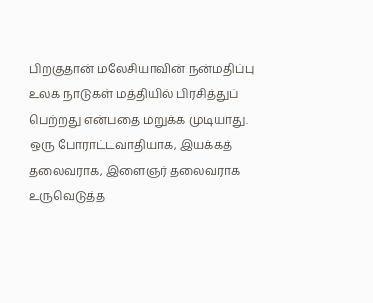பிறகுதான் மலேசியாவின் நன்மதிப்பு உலக நாடுகள் மத்தியில் பிரசித்துப் பெற்றது என்பதை மறுக்க முடியாது.
ஒரு போராட்டவாதியாக, இயக்கத் தலைவராக, இளைஞர் தலைவராக உருவெடுத்த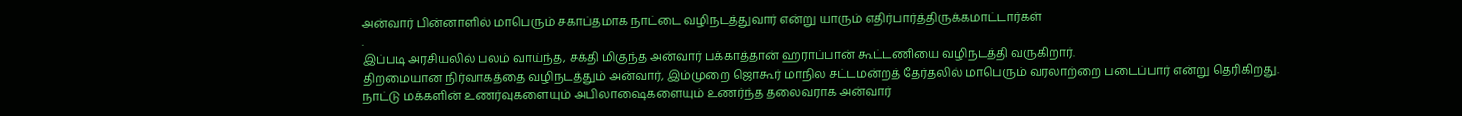அன்வார் பின்னாளில் மாபெரும் சகாப்தமாக நாட்டை வழிநடத்துவார் என்று யாரும் எதிர்பார்த்திருக்கமாட்டார்கள்
.
இப்படி அரசியலில் பலம் வாய்ந்த, சக்தி மிகுந்த அன்வார் பக்காத்தான் ஹராப்பான் கூட்டணியை வழிநடத்தி வருகிறார்.
திறமையான நிர்வாகத்தை வழிநடத்தும் அன்வார், இம்முறை ஜொகூர் மாநில சட்டமன்றத் தேர்தலில் மாபெரும் வரலாற்றை படைப்பார் என்று தெரிகிறது.
நாட்டு மக்களின் உணர்வுகளையும் அபிலாஷைகளையும் உணர்ந்த தலைவராக அன்வார்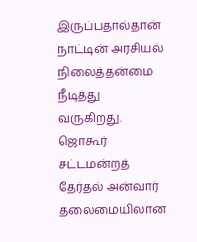இருப்பதால்தான் நாட்டின் அரசியல் நிலைத்தன்மை நீடித்து வருகிறது.
ஜொகூர் சட்டமன்றத் தேர்தல் அன்வார் தலைமையிலான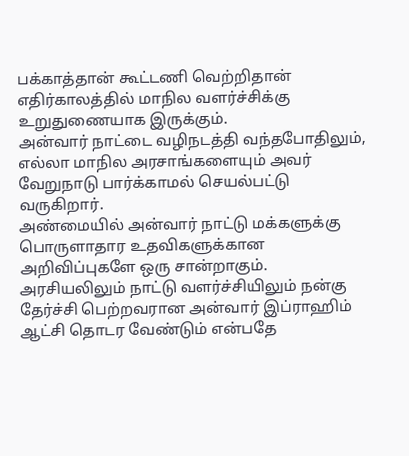பக்காத்தான் கூட்டணி வெற்றிதான் எதிர்காலத்தில் மாநில வளர்ச்சிக்கு உறுதுணையாக இருக்கும்.
அன்வார் நாட்டை வழிநடத்தி வந்தபோதிலும், எல்லா மாநில அரசாங்களையும் அவர் வேறுநாடு பார்க்காமல் செயல்பட்டு வருகிறார்.
அண்மையில் அன்வார் நாட்டு மக்களுக்கு பொருளாதார உதவிகளுக்கான அறிவிப்புகளே ஒரு சான்றாகும்.
அரசியலிலும் நாட்டு வளர்ச்சியிலும் நன்கு தேர்ச்சி பெற்றவரான அன்வார் இப்ராஹிம் ஆட்சி தொடர வேண்டும் என்பதே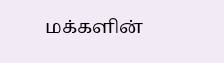மக்களின்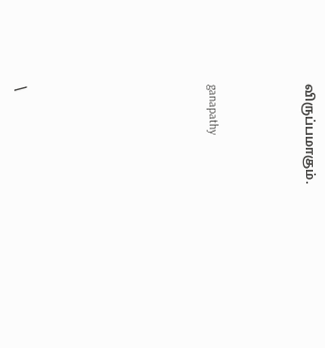விருப்பமாகும்.



ganapathy







\